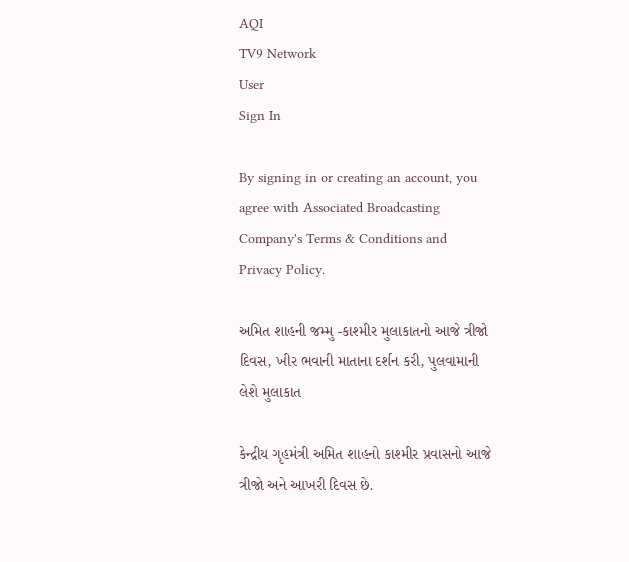AQI
TV9 Network
User
Sign In

By signing in or creating an account, you agree with Associated Broadcasting Company's Terms & Conditions and Privacy Policy.

અમિત શાહની જમ્મુ -કાશ્મીર મુલાકાતનો આજે ત્રીજો દિવસ, ખીર ભવાની માતાના દર્શન કરી, પુલવામાની લેશે મુલાકાત

કેન્દ્રીય ગૃહમંત્રી અમિત શાહનો કાશ્મીર પ્રવાસનો આજે ત્રીજો અને આખરી દિવસ છે.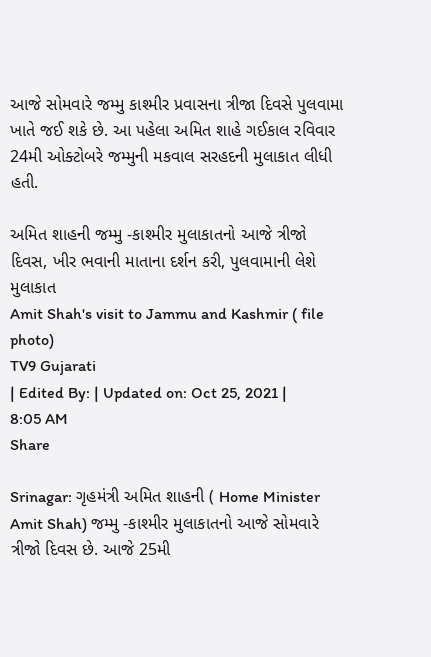આજે સોમવારે જમ્મુ કાશ્મીર પ્રવાસના ત્રીજા દિવસે પુલવામા ખાતે જઈ શકે છે. આ પહેલા અમિત શાહે ગઈકાલ રવિવાર 24મી ઓક્ટોબરે જમ્મુની મકવાલ સરહદની મુલાકાત લીધી હતી.

અમિત શાહની જમ્મુ -કાશ્મીર મુલાકાતનો આજે ત્રીજો દિવસ, ખીર ભવાની માતાના દર્શન કરી, પુલવામાની લેશે મુલાકાત
Amit Shah's visit to Jammu and Kashmir ( file photo)
TV9 Gujarati
| Edited By: | Updated on: Oct 25, 2021 | 8:05 AM
Share

Srinagar: ગૃહમંત્રી અમિત શાહની ( Home Minister Amit Shah) જમ્મુ -કાશ્મીર મુલાકાતનો આજે સોમવારે ત્રીજો દિવસ છે. આજે 25મી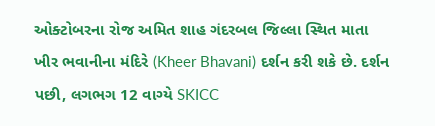ઓક્ટોબરના રોજ અમિત શાહ ગંદરબલ જિલ્લા સ્થિત માતા ખીર ભવાનીના મંદિરે (Kheer Bhavani) દર્શન કરી શકે છે. દર્શન પછી, લગભગ 12 વાગ્યે SKICC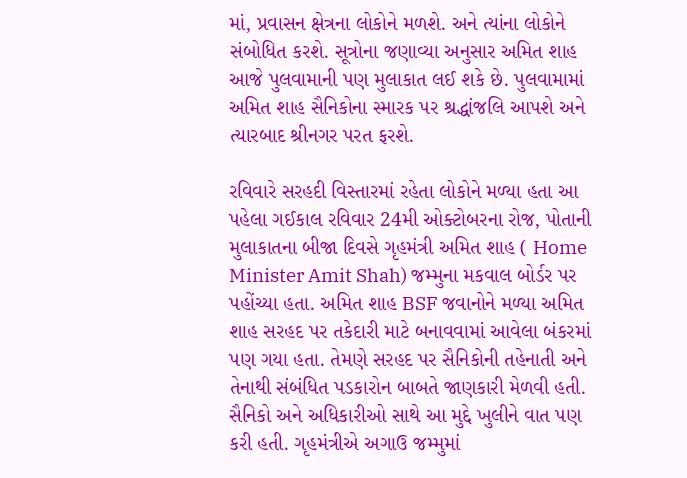માં, પ્રવાસન ક્ષેત્રના લોકોને મળશે. અને ત્યાંના લોકોને સંબોધિત કરશે. સૂત્રોના જણાવ્યા અનુસાર અમિત શાહ આજે પુલવામાની પણ મુલાકાત લઈ શકે છે. પુલવામામાં અમિત શાહ સૈનિકોના સ્મારક પર શ્રદ્ધાંજલિ આપશે અને ત્યારબાદ શ્રીનગર પરત ફરશે.

રવિવારે સરહદી વિસ્તારમાં રહેતા લોકોને મળ્યા હતા આ પહેલા ગઈકાલ રવિવાર 24મી ઓક્ટોબરના રોજ, પોતાની મુલાકાતના બીજા દિવસે ગૃહમંત્રી અમિત શાહ ( Home Minister Amit Shah) જમ્મુના મકવાલ બોર્ડર પર પહોંચ્યા હતા. અમિત શાહ BSF જવાનોને મળ્યા અમિત શાહ સરહદ પર તકેદારી માટે બનાવવામાં આવેલા બંકરમાં પણ ગયા હતા. તેમણે સરહદ પર સૈનિકોની તહેનાતી અને તેનાથી સંબંધિત પડકારોન બાબતે જાણકારી મેળવી હતી. સૈનિકો અને અધિકારીઓ સાથે આ મુદ્દે ખુલીને વાત પણ કરી હતી. ગૃહમંત્રીએ અગાઉ જમ્મુમાં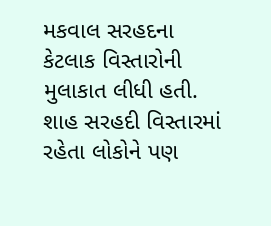મકવાલ સરહદના કેટલાક વિસ્તારોની મુલાકાત લીધી હતી. શાહ સરહદી વિસ્તારમાં રહેતા લોકોને પણ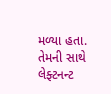મળ્યા હતા. તેમની સાથે લેફ્ટનન્ટ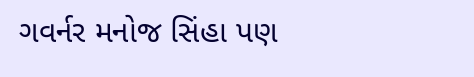ગવર્નર મનોજ સિંહા પણ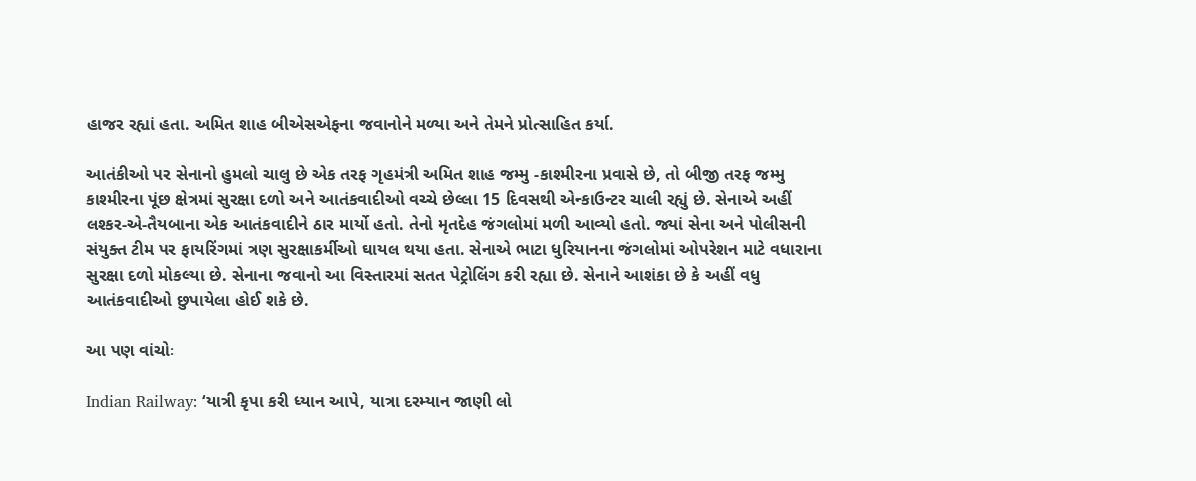હાજર રહ્યાં હતા. અમિત શાહ બીએસએફના જવાનોને મળ્યા અને તેમને પ્રોત્સાહિત કર્યા.

આતંકીઓ પર સેનાનો હુમલો ચાલુ છે એક તરફ ગૃહમંત્રી અમિત શાહ જમ્મુ -કાશ્મીરના પ્રવાસે છે, તો બીજી તરફ જમ્મુ કાશ્મીરના પૂંછ ક્ષેત્રમાં સુરક્ષા દળો અને આતંકવાદીઓ વચ્ચે છેલ્લા 15 દિવસથી એન્કાઉન્ટર ચાલી રહ્યું છે. સેનાએ અહીં લશ્કર-એ-તૈયબાના એક આતંકવાદીને ઠાર માર્યો હતો. તેનો મૃતદેહ જંગલોમાં મળી આવ્યો હતો. જ્યાં સેના અને પોલીસની સંયુક્ત ટીમ પર ફાયરિંગમાં ત્રણ સુરક્ષાકર્મીઓ ઘાયલ થયા હતા. સેનાએ ભાટા ધુરિયાનના જંગલોમાં ઓપરેશન માટે વધારાના સુરક્ષા દળો મોકલ્યા છે. સેનાના જવાનો આ વિસ્તારમાં સતત પેટ્રોલિંગ કરી રહ્યા છે. સેનાને આશંકા છે કે અહીં વધુ આતંકવાદીઓ છુપાયેલા હોઈ શકે છે.

આ પણ વાંચોઃ

Indian Railway: ‘યાત્રી કૃપા કરી ધ્યાન આપે, યાત્રા દરમ્યાન જાણી લો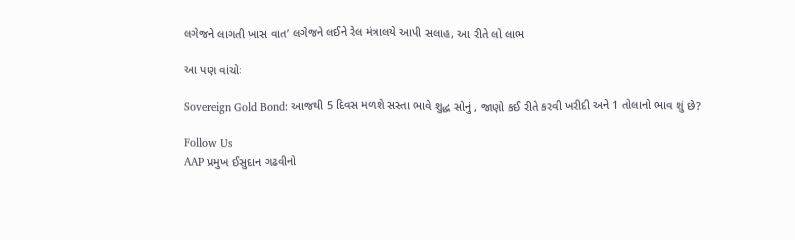લગેજને લાગતી ખાસ વાત’ લગેજને લઈને રેલ મંત્રાલયે આપી સલાહ, આ રીતે લો લાભ

આ પણ વાંચોઃ

Sovereign Gold Bond: આજથી 5 દિવસ મળશે સસ્તા ભાવે શુદ્ધ સોનું , જાણો કઈ રીતે કરવી ખરીદી અને 1 તોલાનો ભાવ શું છે?

Follow Us
AAP પ્રમુખ ઈસુદાન ગઢવીનો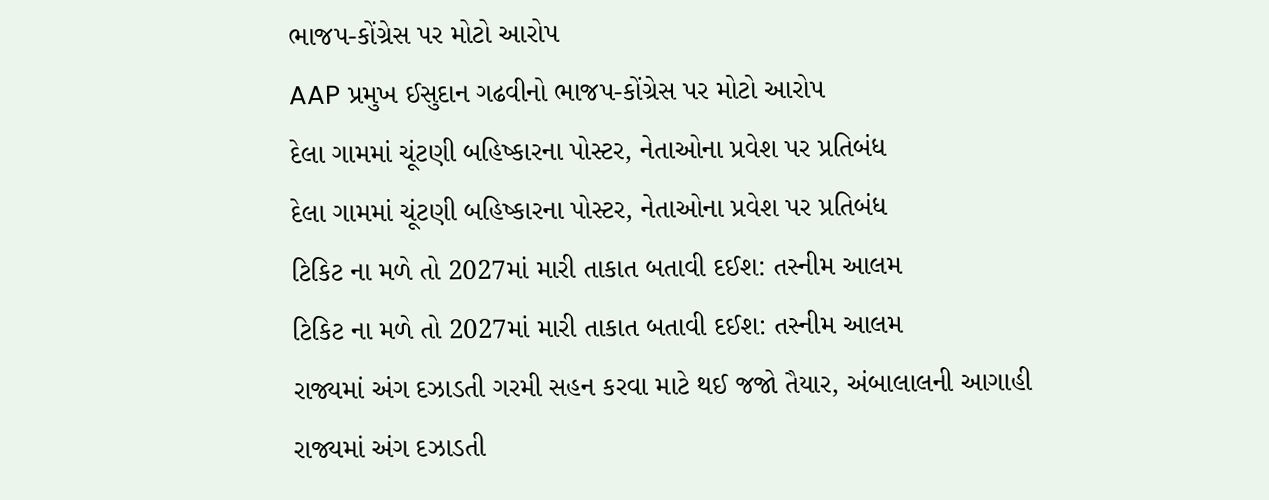ભાજપ-કોંગ્રેસ પર મોટો આરોપ
AAP પ્રમુખ ઈસુદાન ગઢવીનો ભાજપ-કોંગ્રેસ પર મોટો આરોપ
દેલા ગામમાં ચૂંટણી બહિષ્કારના પોસ્ટર, નેતાઓના પ્રવેશ પર પ્રતિબંધ
દેલા ગામમાં ચૂંટણી બહિષ્કારના પોસ્ટર, નેતાઓના પ્રવેશ પર પ્રતિબંધ
ટિકિટ ના મળે તો 2027માં મારી તાકાત બતાવી દઈશ: તસ્નીમ આલમ
ટિકિટ ના મળે તો 2027માં મારી તાકાત બતાવી દઈશ: તસ્નીમ આલમ
રાજ્યમાં અંગ દઝાડતી ગરમી સહન કરવા માટે થઈ જજો તૈયાર, અંબાલાલની આગાહી
રાજ્યમાં અંગ દઝાડતી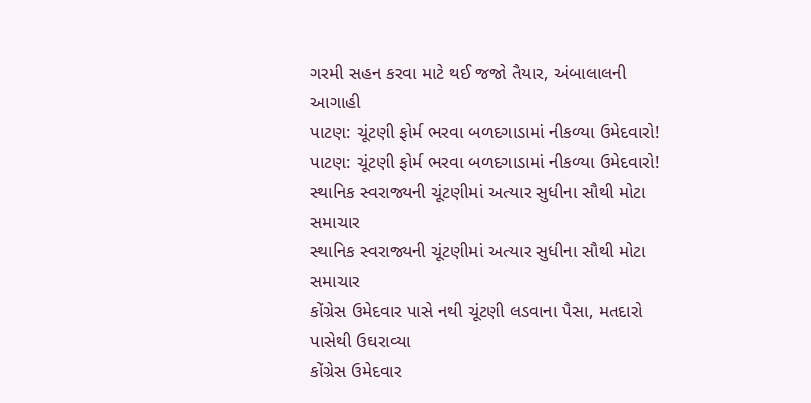ગરમી સહન કરવા માટે થઈ જજો તૈયાર, અંબાલાલની આગાહી
પાટણ: ચૂંટણી ફોર્મ ભરવા બળદગાડામાં નીકળ્યા ઉમેદવારો!
પાટણ: ચૂંટણી ફોર્મ ભરવા બળદગાડામાં નીકળ્યા ઉમેદવારો!
સ્થાનિક સ્વરાજ્યની ચૂંટણીમાં અત્યાર સુધીના સૌથી મોટા સમાચાર
સ્થાનિક સ્વરાજ્યની ચૂંટણીમાં અત્યાર સુધીના સૌથી મોટા સમાચાર
કોંગ્રેસ ઉમેદવાર પાસે નથી ચૂંટણી લડવાના પૈસા, મતદારો પાસેથી ઉઘરાવ્યા
કોંગ્રેસ ઉમેદવાર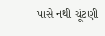પાસે નથી ચૂંટણી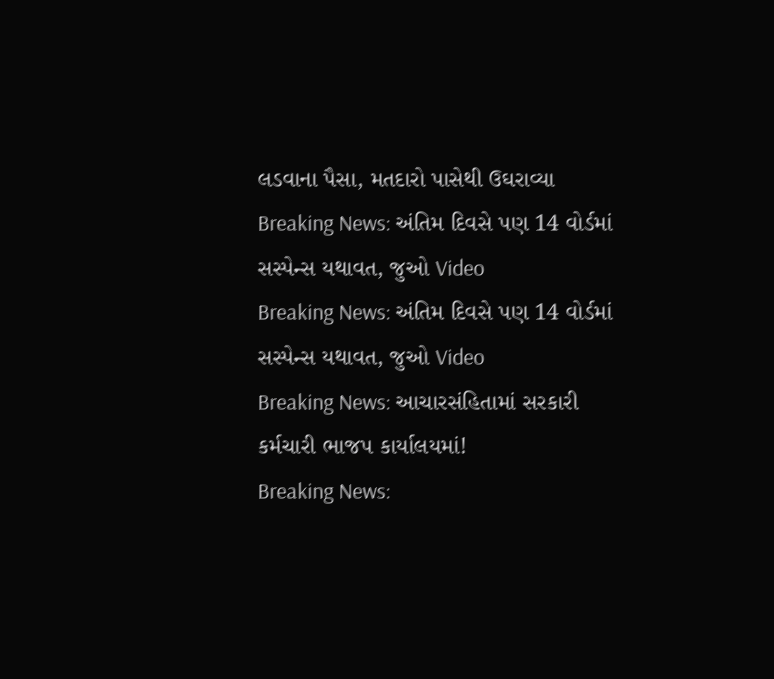લડવાના પૈસા, મતદારો પાસેથી ઉઘરાવ્યા
Breaking News: અંતિમ દિવસે પણ 14 વોર્ડમાં સસ્પેન્સ યથાવત, જુઓ Video
Breaking News: અંતિમ દિવસે પણ 14 વોર્ડમાં સસ્પેન્સ યથાવત, જુઓ Video
Breaking News: આચારસંહિતામાં સરકારી કર્મચારી ભાજપ કાર્યાલયમાં!
Breaking News: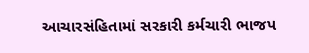આચારસંહિતામાં સરકારી કર્મચારી ભાજપ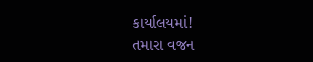કાર્યાલયમાં!
તમારા વજન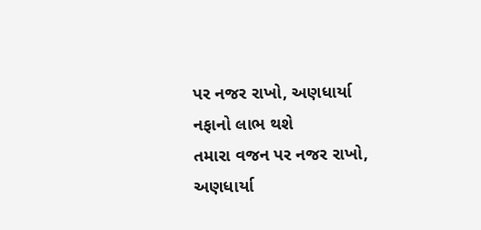પર નજર રાખો, અણધાર્યા નફાનો લાભ થશે
તમારા વજન પર નજર રાખો, અણધાર્યા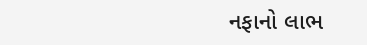નફાનો લાભ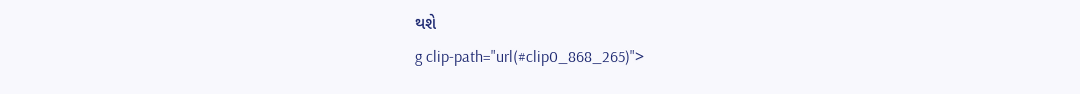થશે
g clip-path="url(#clip0_868_265)">